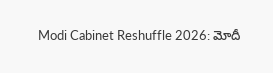Modi Cabinet Reshuffle 2026: మోదీ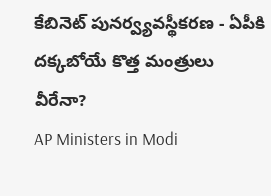కేబినెట్ పునర్వ్యవస్థీకరణ - ఏపీకి దక్కబోయే కొత్త మంత్రులు వీరేనా?
AP Ministers in Modi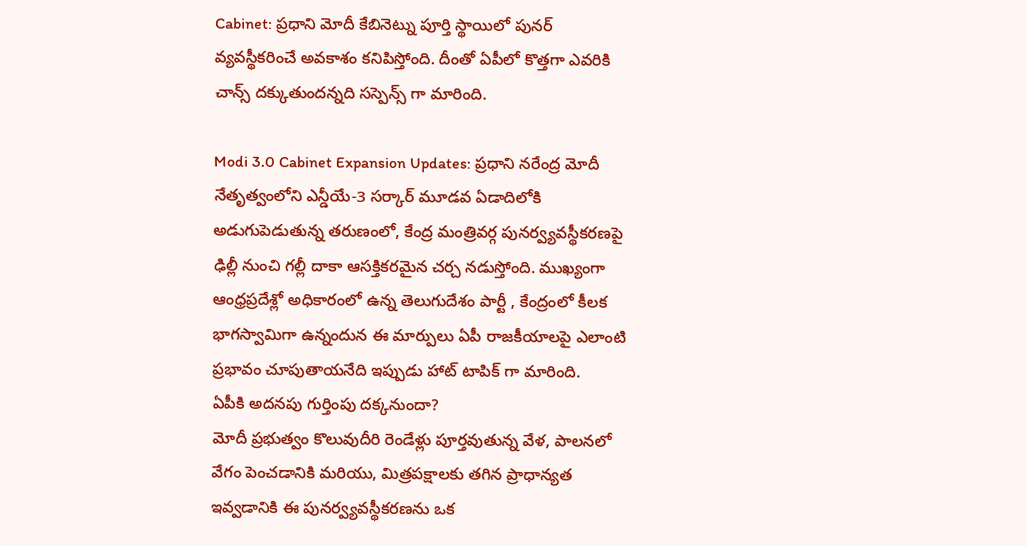Cabinet: ప్రధాని మోదీ కేబినెట్ను పూర్తి స్థాయిలో పునర్ వ్యవస్థీకరించే అవకాశం కనిపిస్తోంది. దీంతో ఏపీలో కొత్తగా ఎవరికి చాన్స్ దక్కుతుందన్నది సస్పెన్స్ గా మారింది.

Modi 3.0 Cabinet Expansion Updates: ప్రధాని నరేంద్ర మోదీ నేతృత్వంలోని ఎన్డీయే-3 సర్కార్ మూడవ ఏడాదిలోకి అడుగుపెడుతున్న తరుణంలో, కేంద్ర మంత్రివర్గ పునర్వ్యవస్థీకరణపై ఢిల్లీ నుంచి గల్లీ దాకా ఆసక్తికరమైన చర్చ నడుస్తోంది. ముఖ్యంగా ఆంధ్రప్రదేశ్లో అధికారంలో ఉన్న తెలుగుదేశం పార్టీ , కేంద్రంలో కీలక భాగస్వామిగా ఉన్నందున ఈ మార్పులు ఏపీ రాజకీయాలపై ఎలాంటి ప్రభావం చూపుతాయనేది ఇప్పుడు హాట్ టాపిక్ గా మారింది.
ఏపీకి అదనపు గుర్తింపు దక్కనుందా?
మోదీ ప్రభుత్వం కొలువుదీరి రెండేళ్లు పూర్తవుతున్న వేళ, పాలనలో వేగం పెంచడానికి మరియు, మిత్రపక్షాలకు తగిన ప్రాధాన్యత ఇవ్వడానికి ఈ పునర్వ్యవస్థీకరణను ఒక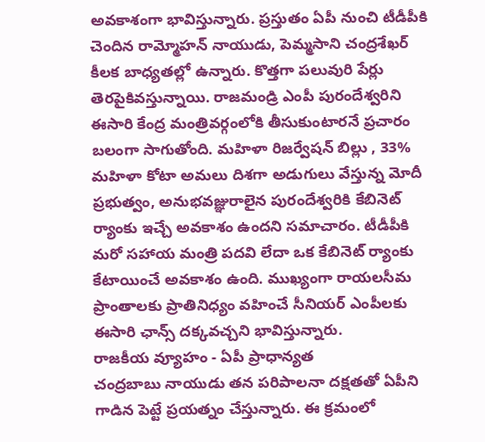అవకాశంగా భావిస్తున్నారు. ప్రస్తుతం ఏపీ నుంచి టీడీపీకి చెందిన రామ్మోహన్ నాయుడు, పెమ్మసాని చంద్రశేఖర్ కీలక బాధ్యతల్లో ఉన్నారు. కొత్తగా పలువురి పేర్లు తెరపైకివస్తున్నాయి. రాజమండ్రి ఎంపీ పురందేశ్వరిని ఈసారి కేంద్ర మంత్రివర్గంలోకి తీసుకుంటారనే ప్రచారం బలంగా సాగుతోంది. మహిళా రిజర్వేషన్ బిల్లు , 33% మహిళా కోటా అమలు దిశగా అడుగులు వేస్తున్న మోదీ ప్రభుత్వం, అనుభవజ్ఞురాలైన పురందేశ్వరికి కేబినెట్ ర్యాంకు ఇచ్చే అవకాశం ఉందని సమాచారం. టీడీపీకి మరో సహాయ మంత్రి పదవి లేదా ఒక కేబినెట్ ర్యాంకు కేటాయించే అవకాశం ఉంది. ముఖ్యంగా రాయలసీమ ప్రాంతాలకు ప్రాతినిధ్యం వహించే సీనియర్ ఎంపీలకు ఈసారి ఛాన్స్ దక్కవచ్చని భావిస్తున్నారు.
రాజకీయ వ్యూహం - ఏపీ ప్రాధాన్యత
చంద్రబాబు నాయుడు తన పరిపాలనా దక్షతతో ఏపీని గాడిన పెట్టే ప్రయత్నం చేస్తున్నారు. ఈ క్రమంలో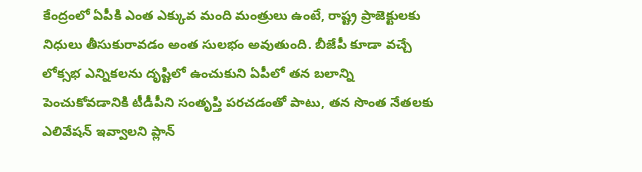కేంద్రంలో ఏపీకి ఎంత ఎక్కువ మంది మంత్రులు ఉంటే, రాష్ట్ర ప్రాజెక్టులకు నిధులు తీసుకురావడం అంత సులభం అవుతుంది. బీజేపీ కూడా వచ్చే లోక్సభ ఎన్నికలను దృష్టిలో ఉంచుకుని ఏపీలో తన బలాన్ని పెంచుకోవడానికి టీడీపీని సంతృప్తి పరచడంతో పాటు, తన సొంత నేతలకు ఎలివేషన్ ఇవ్వాలని ప్లాన్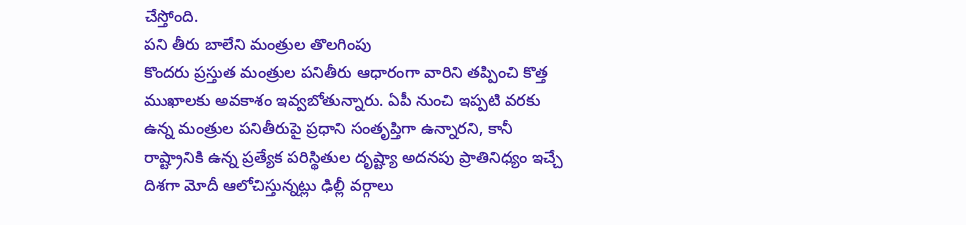చేస్తోంది.
పని తీరు బాలేని మంత్రుల తొలగింపు
కొందరు ప్రస్తుత మంత్రుల పనితీరు ఆధారంగా వారిని తప్పించి కొత్త ముఖాలకు అవకాశం ఇవ్వబోతున్నారు. ఏపీ నుంచి ఇప్పటి వరకు ఉన్న మంత్రుల పనితీరుపై ప్రధాని సంతృప్తిగా ఉన్నారని, కానీ రాష్ట్రానికి ఉన్న ప్రత్యేక పరిస్థితుల దృష్ట్యా అదనపు ప్రాతినిధ్యం ఇచ్చే దిశగా మోదీ ఆలోచిస్తున్నట్లు ఢిల్లీ వర్గాలు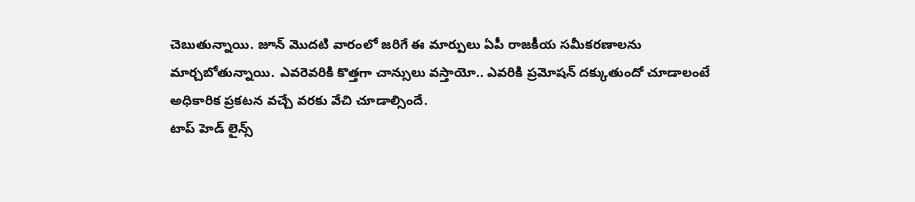చెబుతున్నాయి. జూన్ మొదటి వారంలో జరిగే ఈ మార్పులు ఏపీ రాజకీయ సమీకరణాలను మార్చబోతున్నాయి. ఎవరెవరికి కొత్తగా చాన్సులు వస్తాయో.. ఎవరికి ప్రమోషన్ దక్కుతుందో చూడాలంటే అధికారిక ప్రకటన వచ్చే వరకు వేచి చూడాల్సిందే.
టాప్ హెడ్ లైన్స్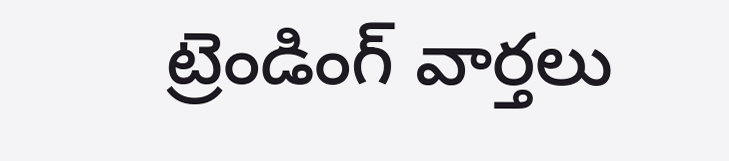ట్రెండింగ్ వార్తలు